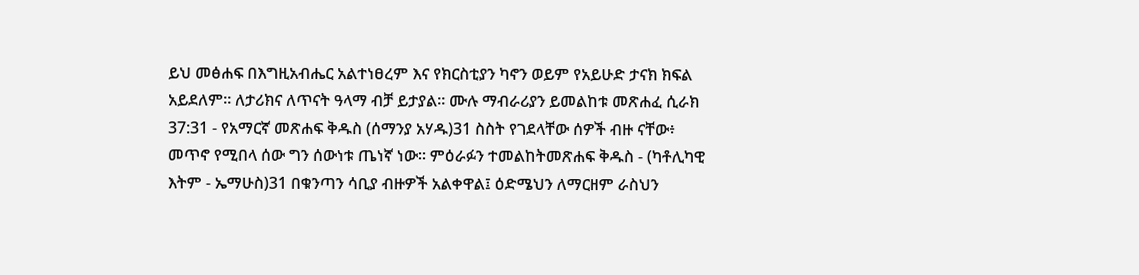ይህ መፅሐፍ በእግዚአብሔር አልተነፀረም እና የክርስቲያን ካኖን ወይም የአይሁድ ታናክ ክፍል አይደለም። ለታሪክና ለጥናት ዓላማ ብቻ ይታያል። ሙሉ ማብራሪያን ይመልከቱ መጽሐፈ ሲራክ 37:31 - የአማርኛ መጽሐፍ ቅዱስ (ሰማንያ አሃዱ)31 ስስት የገደላቸው ሰዎች ብዙ ናቸው፥ መጥኖ የሚበላ ሰው ግን ሰውነቱ ጤነኛ ነው። ምዕራፉን ተመልከትመጽሐፍ ቅዱስ - (ካቶሊካዊ እትም - ኤማሁስ)31 በቁንጣን ሳቢያ ብዙዎች አልቀዋል፤ ዕድሜህን ለማርዘም ራስህን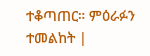ተቆጣጠር። ምዕራፉን ተመልከት |